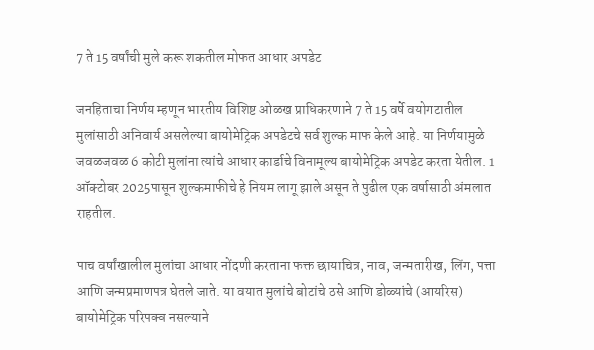7 ते 15 वर्षांची मुले करू शकतील मोफत आधार अपडेट

जनहिताचा निर्णय म्हणून भारतीय विशिष्ट ओळख प्राधिकरणाने 7 ते 15 वर्षे वयोगटातील मुलांसाठी अनिवार्य असलेल्या बायोमेट्रिक अपडेटचे सर्व शुल्क माफ केले आहे. या निर्णयामुळे जवळजवळ 6 कोटी मुलांना त्यांचे आधार कार्डाचे विनामूल्य बायोमेट्रिक अपडेट करता येतील. 1 ऑक्टोबर 2025पासून शुल्कमाफीचे हे नियम लागू झाले असून ते पुढील एक वर्षासाठी अंमलात राहतील.

पाच वर्षांखालील मुलांचा आधार नोंदणी करताना फक्त छायाचित्र, नाव, जन्मतारीख, लिंग, पत्ता आणि जन्मप्रमाणपत्र घेतले जाते. या वयात मुलांचे बोटांचे ठसे आणि डोळ्यांचे (आयरिस) बायोमेट्रिक परिपक्व नसल्याने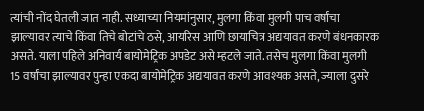त्यांची नोंद घेतली जात नाही. सध्याच्या नियमांनुसार, मुलगा किंवा मुलगी पाच वर्षांचा झाल्यावर त्याचे किंवा तिचे बोटांचे ठसे, आयरिस आणि छायाचित्र अद्ययावत करणे बंधनकारक असते. याला पहिले अनिवार्य बायोमेट्रिक अपडेट असे म्हटले जाते. तसेच मुलगा किंवा मुलगी 15 वर्षांचा झाल्यावर पुन्हा एकदा बायोमेट्रिक अद्ययावत करणे आवश्यक असते, ज्याला दुसरे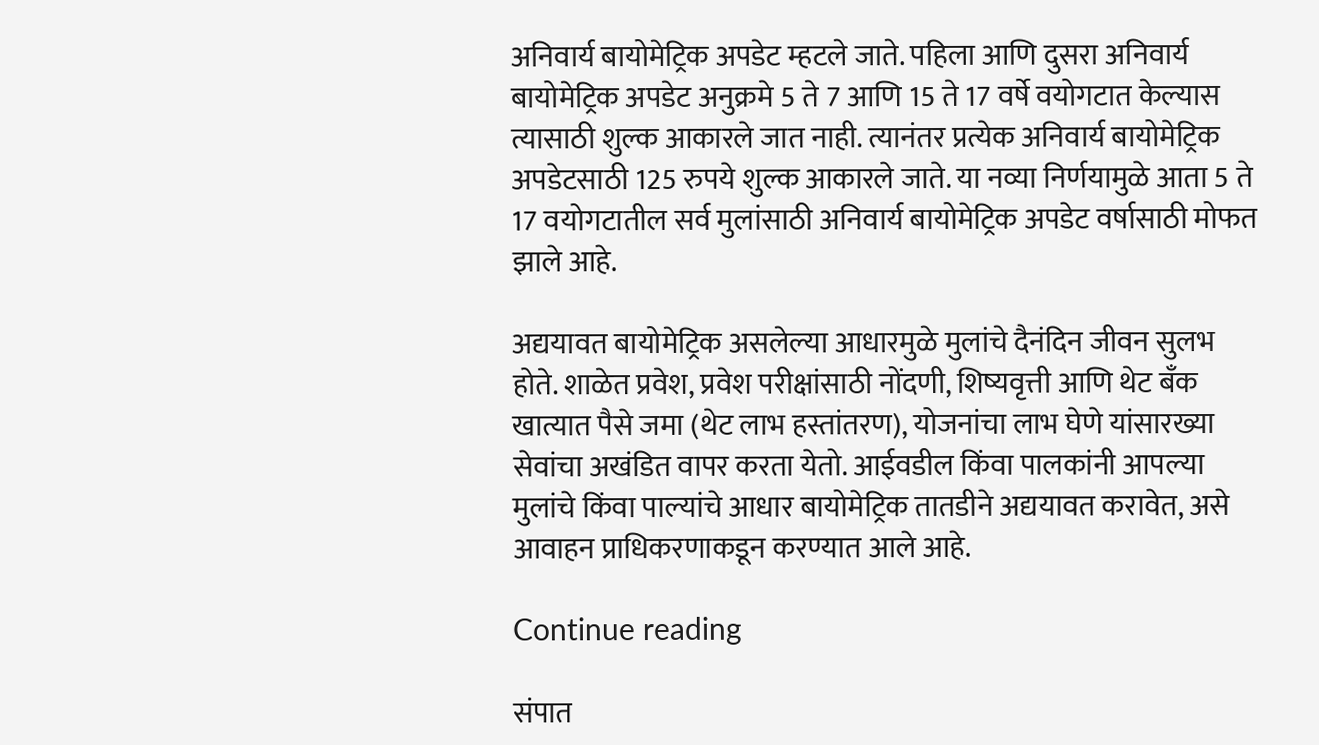अनिवार्य बायोमेट्रिक अपडेट म्हटले जाते. पहिला आणि दुसरा अनिवार्य बायोमेट्रिक अपडेट अनुक्रमे 5 ते 7 आणि 15 ते 17 वर्षे वयोगटात केल्यास त्यासाठी शुल्क आकारले जात नाही. त्यानंतर प्रत्येक अनिवार्य बायोमेट्रिक अपडेटसाठी 125 रुपये शुल्क आकारले जाते. या नव्या निर्णयामुळे आता 5 ते 17 वयोगटातील सर्व मुलांसाठी अनिवार्य बायोमेट्रिक अपडेट वर्षासाठी मोफत झाले आहे.

अद्ययावत बायोमेट्रिक असलेल्या आधारमुळे मुलांचे दैनंदिन जीवन सुलभ होते. शाळेत प्रवेश, प्रवेश परीक्षांसाठी नोंदणी, शिष्यवृत्ती आणि थेट बँक खात्यात पैसे जमा (थेट लाभ हस्तांतरण), योजनांचा लाभ घेणे यांसारख्या सेवांचा अखंडित वापर करता येतो. आईवडील किंवा पालकांनी आपल्या मुलांचे किंवा पाल्यांचे आधार बायोमेट्रिक तातडीने अद्ययावत करावेत, असे आवाहन प्राधिकरणाकडून करण्यात आले आहे.

Continue reading

संपात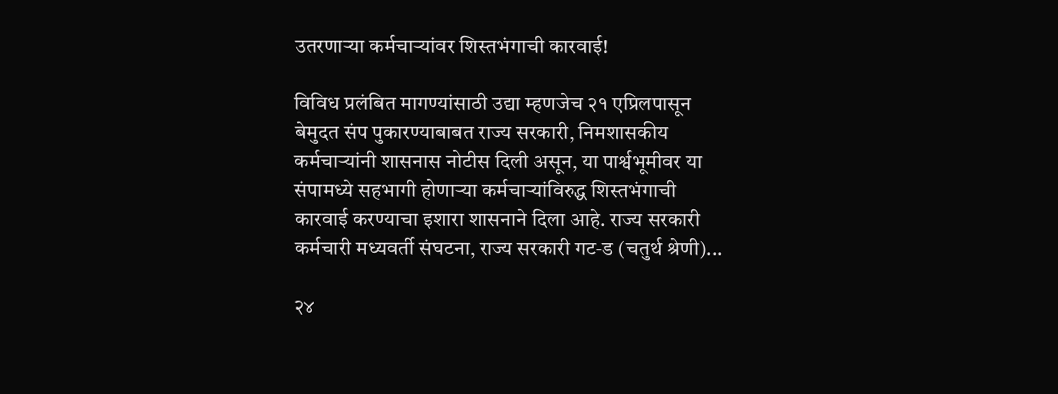उतरणाऱ्या कर्मचाऱ्यांवर शिस्तभंगाची कारवाई!

विविध प्रलंबित मागण्यांसाठी उद्या म्हणजेच २१ एप्रिलपासून बेमुदत संप पुकारण्याबाबत राज्य सरकारी, निमशासकीय कर्मचाऱ्यांनी शासनास नोटीस दिली असून, या पार्श्वभूमीवर या संपामध्ये सहभागी होणाऱ्या कर्मचाऱ्यांविरुद्ध शिस्तभंगाची कारवाई करण्याचा इशारा शासनाने दिला आहे. राज्य सरकारी कर्मचारी मध्यवर्ती संघटना, राज्य सरकारी गट‑ड (चतुर्थ श्रेणी)...

२४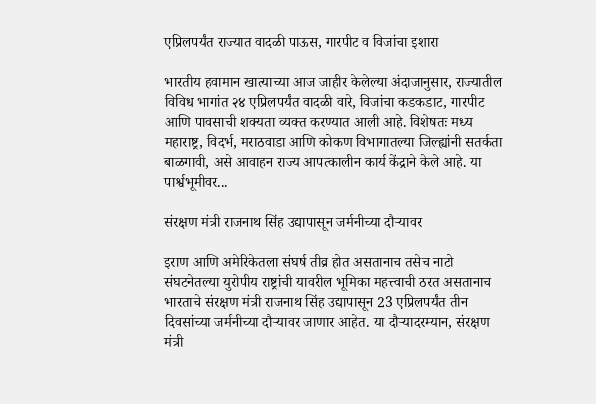एप्रिलपर्यंत राज्यात वादळी पाऊस, गारपीट व विजांचा इशारा

भारतीय हवामान खात्याच्या आज जाहीर केलेल्या अंदाजानुसार, राज्यातील विविध भागांत २४ एप्रिलपर्यंत वादळी वारे, विजांचा कडकडाट, गारपीट आणि पावसाची शक्यता व्यक्त करण्यात आली आहे. विशेषतः मध्य महाराष्ट्र, विदर्भ, मराठवाडा आणि कोकण विभागातल्या जिल्ह्यांनी सतर्कता बाळगावी, असे आवाहन राज्य आपत्कालीन कार्य केंद्राने केले आहे. या पार्श्वभूमीवर...

संरक्षण मंत्री राजनाथ सिंह उद्यापासून जर्मनीच्या दौऱ्यावर

इराण आणि अमेरिकेतला संघर्ष तीव्र होत असतानाच तसेच नाटो संघटनेतल्या युरोपीय राष्ट्रांची यावरील भूमिका महत्त्वाची ठरत असतानाच भारताचे संरक्षण मंत्री राजनाथ सिंह उद्यापासून 23 एप्रिलपर्यंत तीन दिवसांच्या जर्मनीच्या दौऱ्यावर जाणार आहेत. या दौऱ्यादरम्यान, संरक्षण मंत्री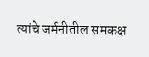त्यांचे जर्मनीतील समकक्ष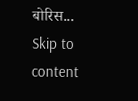बोरिस...
Skip to content